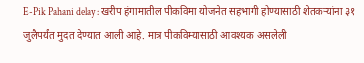E-Pik Pahani delay : खरीप हंगामातील पीकविमा योजनेत सहभागी होण्यासाठी शेतकऱ्यांना ३१ जुलैपर्यंत मुदत देण्यात आली आहे. मात्र पीकविम्यासाठी आवश्यक असलेली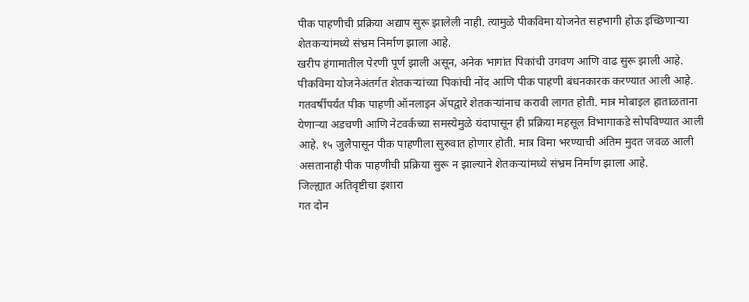पीक पाहणीची प्रक्रिया अद्याप सुरू झालेली नाही. त्यामुळे पीकविमा योजनेत सहभागी होऊ इच्छिणाऱ्या शेतकऱ्यांमध्ये संभ्रम निर्माण झाला आहे.
खरीप हंगामातील पेरणी पूर्ण झाली असून, अनेक भागांत पिकांची उगवण आणि वाढ सुरू झाली आहे. पीकविमा योजनेअंतर्गत शेतकऱ्यांच्या पिकांची नोंद आणि पीक पाहणी बंधनकारक करण्यात आली आहे. गतवर्षीपर्यंत पीक पाहणी ऑनलाइन ॲपद्वारे शेतकऱ्यांनाच करावी लागत होती. मात्र मोबाइल हाताळताना येणाऱ्या अडचणी आणि नेटवर्कच्या समस्येमुळे यंदापासून ही प्रक्रिया महसूल विभागाकडे सोपविण्यात आली आहे. १५ जुलैपासून पीक पाहणीला सुरुवात होणार होती. मात्र विमा भरण्याची अंतिम मुदत जवळ आली असतानाही पीक पाहणीची प्रक्रिया सुरू न झाल्याने शेतकऱ्यांमध्ये संभ्रम निर्माण झाला आहे.
जिल्ह्यात अतिवृष्टीचा इशारा
गत दोन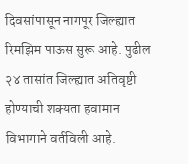दिवसांपासून नागपूर जिल्ह्यात रिमझिम पाऊस सुरू आहे. पुढील २४ तासांत जिल्ह्यात अतिवृष्टी होण्याची शक्यता हवामान विभागाने वर्तविली आहे.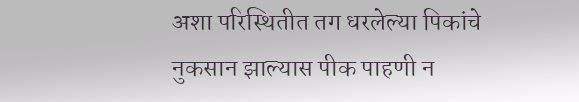अशा परिस्थितीत तग धरलेल्या पिकांचे नुकसान झाल्यास पीक पाहणी न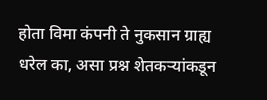होता विमा कंपनी ते नुकसान ग्राह्य धरेल का, असा प्रश्न शेतकऱ्यांकडून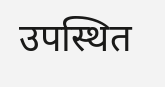उपस्थित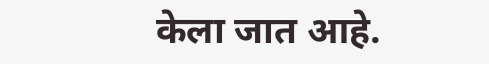केला जात आहे.